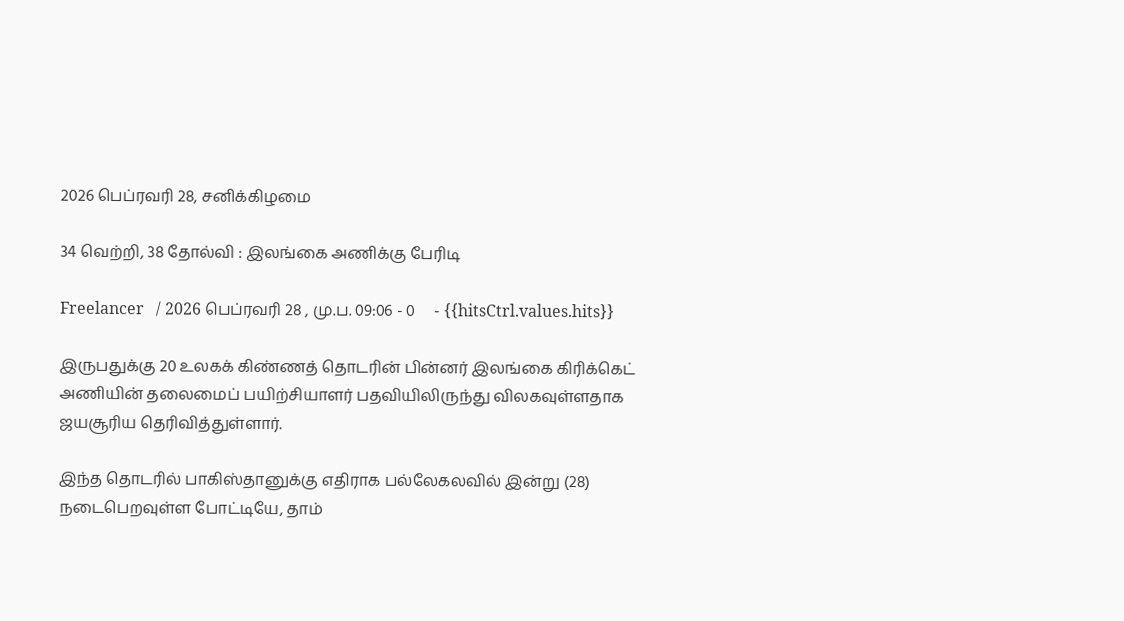2026 பெப்ரவரி 28, சனிக்கிழமை

34 வெற்றி, 38 தோல்வி : இலங்கை அணிக்கு பேரிடி

Freelancer   / 2026 பெப்ரவரி 28 , மு.ப. 09:06 - 0     - {{hitsCtrl.values.hits}}

இருபதுக்கு 20 உலகக் கிண்ணத் தொடரின் பின்னர் இலங்கை கிரிக்கெட் அணியின் தலைமைப் பயிற்சியாளர் பதவியிலிருந்து விலகவுள்ளதாக ஜயசூரிய தெரிவித்துள்ளார்.

இந்த தொடரில் பாகிஸ்தானுக்கு எதிராக பல்லேகலவில் இன்று (28) நடைபெறவுள்ள போட்டியே, தாம்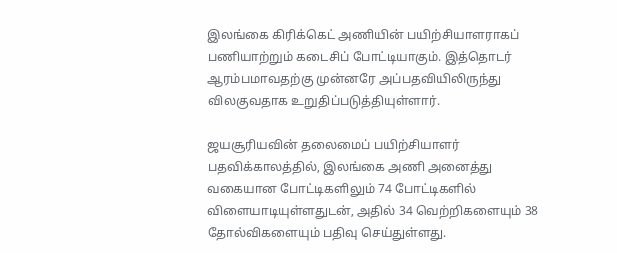இலங்கை கிரிக்கெட் அணியின் பயிற்சியாளராகப் பணியாற்றும் கடைசிப் போட்டியாகும். இத்தொடர் ஆரம்பமாவதற்கு முன்னரே அப்பதவியிலிருந்து விலகுவதாக உறுதிப்படுத்தியுள்ளார்.

ஜயசூரியவின் தலைமைப் பயிற்சியாளர் பதவிக்காலத்தில், இலங்கை அணி அனைத்து வகையான போட்டிகளிலும் 74 போட்டிகளில் விளையாடியுள்ளதுடன், அதில் 34 வெற்றிகளையும் 38 தோல்விகளையும் பதிவு செய்துள்ளது.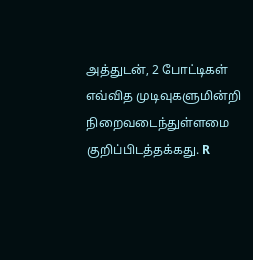அத்துடன், 2 போட்டிகள் எவ்வித முடிவுகளுமின்றி நிறைவடைந்துள்ளமை குறிப்பிடத்தக்கது. R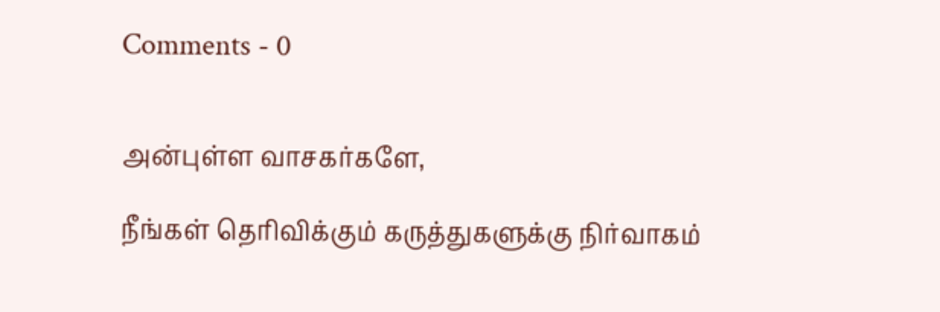Comments - 0


அன்புள்ள வாசகர்களே,

நீங்கள் தெரிவிக்கும் கருத்துகளுக்கு நிர்வாகம்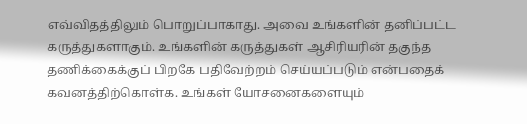எவ்விதத்திலும் பொறுப்பாகாது. அவை உங்களின் தனிப்பட்ட கருத்துகளாகும். உங்களின் கருத்துகள் ஆசிரியரின் தகுந்த தணிக்கைக்குப் பிறகே பதிவேற்றம் செய்யப்படும் என்பதைக் கவனத்திற்கொள்க. உங்கள் யோசனைகளையும்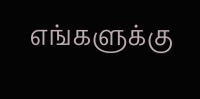எங்களுக்கு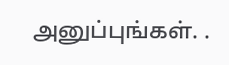அனுப்புங்கள். .